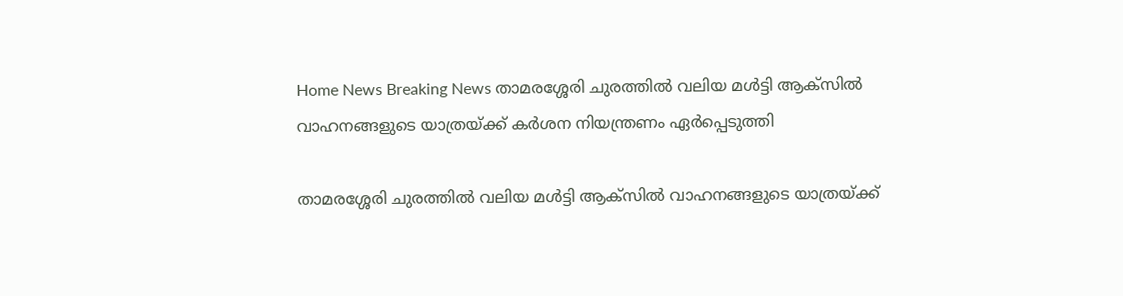Home News Breaking News താമരശ്ശേരി ചുരത്തില്‍ വലിയ മള്‍ട്ടി ആക്സില്‍ വാഹനങ്ങളുടെ യാത്രയ്ക്ക് കര്‍ശന നിയന്ത്രണം ഏര്‍പ്പെടുത്തി

താമരശ്ശേരി ചുരത്തില്‍ വലിയ മള്‍ട്ടി ആക്സില്‍ വാഹനങ്ങളുടെ യാത്രയ്ക്ക്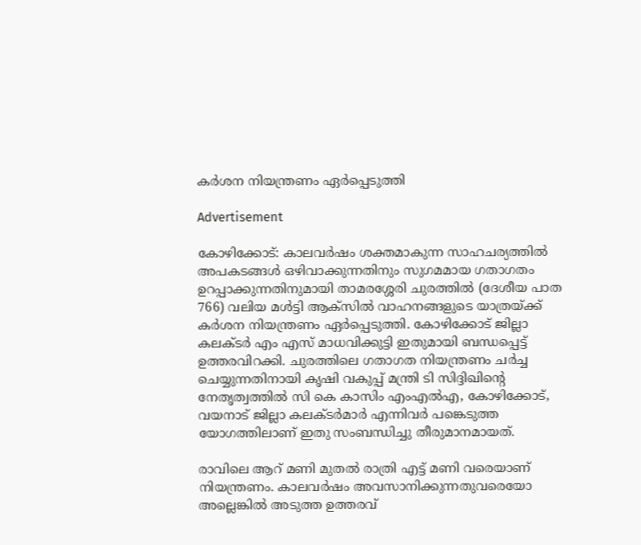കര്‍ശന നിയന്ത്രണം ഏര്‍പ്പെടുത്തി

Advertisement

കോഴിക്കോട്: കാലവര്‍ഷം ശക്തമാകുന്ന സാഹചര്യത്തില്‍ അപകടങ്ങള്‍ ഒഴിവാക്കുന്നതിനും സുഗമമായ ഗതാഗതം ഉറപ്പാക്കുന്നതിനുമായി താമരശ്ശേരി ചുരത്തില്‍ (ദേശീയ പാത 766) വലിയ മള്‍ട്ടി ആക്സില്‍ വാഹനങ്ങളുടെ യാത്രയ്ക്ക് കര്‍ശന നിയന്ത്രണം ഏര്‍പ്പെടുത്തി. കോഴിക്കോട് ജില്ലാ കലക്ടര്‍ എം എസ് മാധവിക്കുട്ടി ഇതുമായി ബന്ധപ്പെട്ട് ഉത്തരവിറക്കി. ചുരത്തിലെ ഗതാഗത നിയന്ത്രണം ചര്‍ച്ച ചെയ്യുന്നതിനായി കൃഷി വകുപ്പ് മന്ത്രി ടി സിദ്ദിഖിന്റെ നേതൃത്വത്തില്‍ സി കെ കാസിം എംഎല്‍എ, കോഴിക്കോട്, വയനാട് ജില്ലാ കലക്ടര്‍മാര്‍ എന്നിവര്‍ പങ്കെടുത്ത യോഗത്തിലാണ് ഇതു സംബന്ധിച്ചു തീരുമാനമായത്.

രാവിലെ ആറ് മണി മുതല്‍ രാത്രി എട്ട് മണി വരെയാണ് നിയന്ത്രണം. കാലവര്‍ഷം അവസാനിക്കുന്നതുവരെയോ അല്ലെങ്കില്‍ അടുത്ത ഉത്തരവ്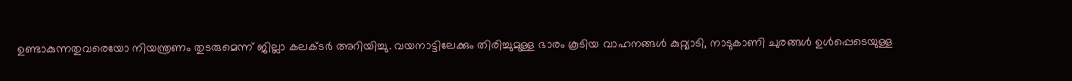ഉണ്ടാകുന്നതുവരെയോ നിയന്ത്രണം തുടരുമെന്ന് ജില്ലാ കലക്ടര്‍ അറിയിച്ചു. വയനാട്ടിലേക്കും തിരിച്ചുമുള്ള ഭാരം കൂടിയ വാഹനങ്ങള്‍ കുറ്റ്യാടി, നാടുകാണി ചുരങ്ങള്‍ ഉള്‍പ്പെടെയുള്ള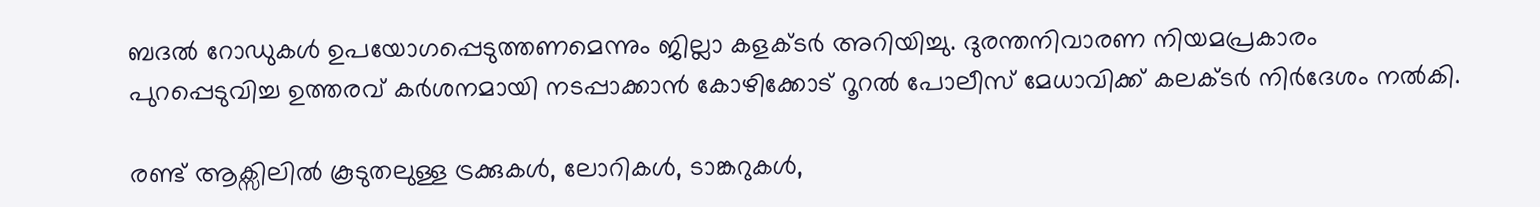ബദല്‍ റോഡുകള്‍ ഉപയോഗപ്പെടുത്തണമെന്നും ജില്ലാ കളക്ടര്‍ അറിയിച്ചു. ദുരന്തനിവാരണ നിയമപ്രകാരം പുറപ്പെടുവിച്ച ഉത്തരവ് കര്‍ശനമായി നടപ്പാക്കാന്‍ കോഴിക്കോട് റൂറല്‍ പോലീസ് മേധാവിക്ക് കലക്ടര്‍ നിര്‍ദേശം നല്‍കി.

രണ്ട് ആക്സിലില്‍ കൂടുതലുള്ള ട്രക്കുകള്‍, ലോറികള്‍, ടാങ്കറുകള്‍,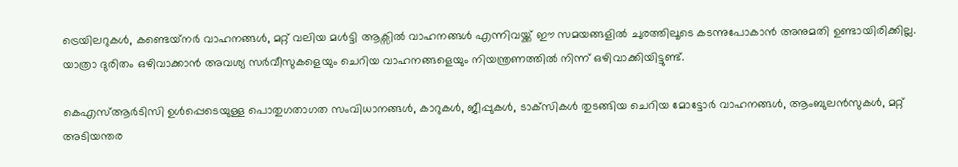ട്രെയിലറുകള്‍, കണ്ടെയ്‌നര്‍ വാഹനങ്ങള്‍, മറ്റ് വലിയ മള്‍ട്ടി ആക്സില്‍ വാഹനങ്ങള്‍ എന്നിവയ്ക്ക് ഈ സമയങ്ങളില്‍ ചുരത്തിലൂടെ കടന്നുപോകാന്‍ അനുമതി ഉണ്ടായിരിക്കില്ല. യാത്രാ ദുരിതം ഒഴിവാക്കാന്‍ അവശ്യ സര്‍വീസുകളെയും ചെറിയ വാഹനങ്ങളെയും നിയന്ത്രണത്തില്‍ നിന്ന് ഒഴിവാക്കിയിട്ടുണ്ട്.

കെഎസ്ആര്‍ടിസി ഉള്‍പ്പെടെയുള്ള പൊതുഗതാഗത സംവിധാനങ്ങള്‍, കാറുകള്‍, ജീപ്പുകള്‍, ടാക്‌സികള്‍ തുടങ്ങിയ ചെറിയ മോട്ടോര്‍ വാഹനങ്ങള്‍, ആംബുലന്‍സുകള്‍, മറ്റ് അടിയന്തര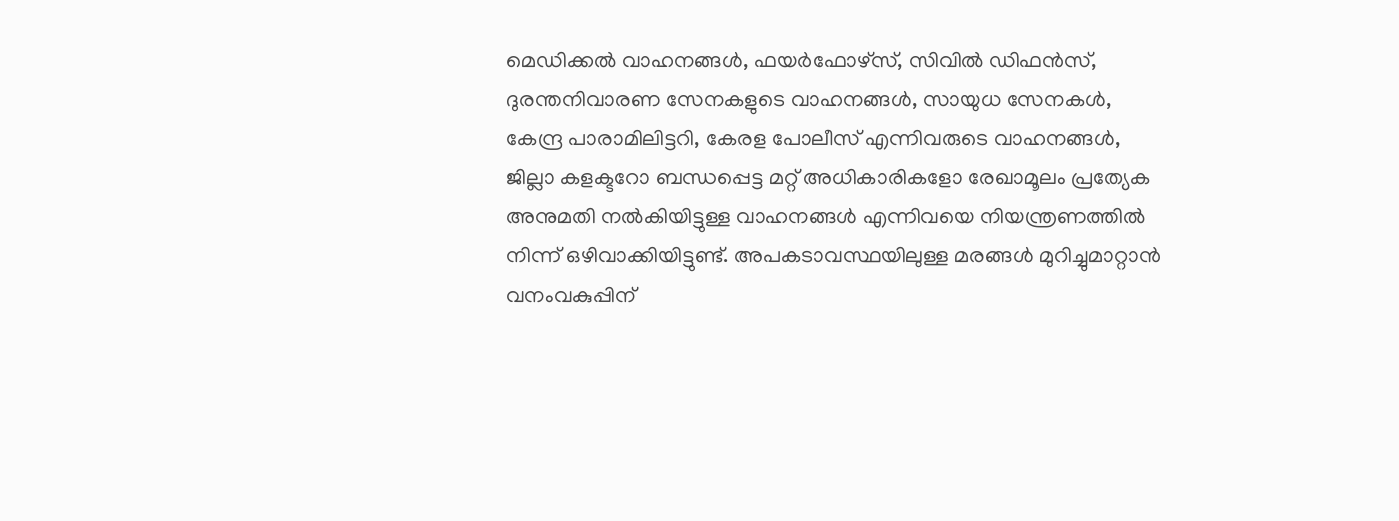മെഡിക്കല്‍ വാഹനങ്ങള്‍, ഫയര്‍ഫോഴ്‌സ്, സിവില്‍ ഡിഫന്‍സ്, ദുരന്തനിവാരണ സേനകളുടെ വാഹനങ്ങള്‍, സായുധ സേനകള്‍, കേന്ദ്ര പാരാമിലിട്ടറി, കേരള പോലീസ് എന്നിവരുടെ വാഹനങ്ങള്‍, ജില്ലാ കളക്ടറോ ബന്ധപ്പെട്ട മറ്റ് അധികാരികളോ രേഖാമൂലം പ്രത്യേക അനുമതി നല്‍കിയിട്ടുള്ള വാഹനങ്ങള്‍ എന്നിവയെ നിയന്ത്രണത്തില്‍ നിന്ന് ഒഴിവാക്കിയിട്ടുണ്ട്. അപകടാവസ്ഥയിലുള്ള മരങ്ങള്‍ മുറിച്ചുമാറ്റാന്‍ വനംവകുപ്പിന്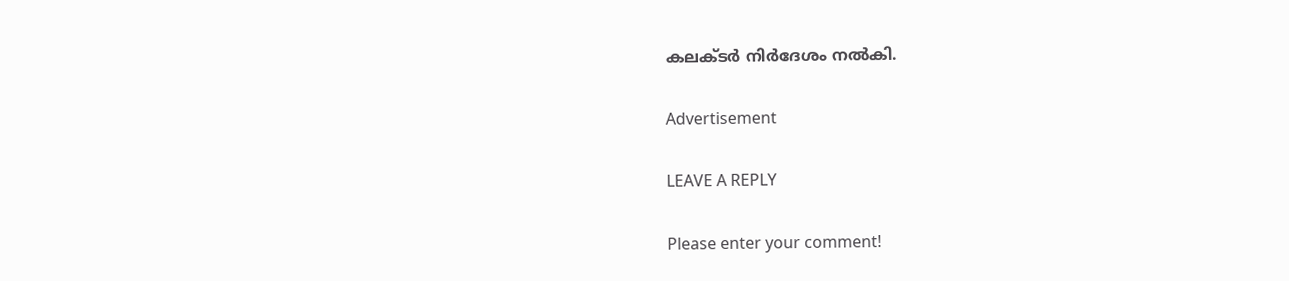കലക്ടര്‍ നിര്‍ദേശം നല്‍കി.

Advertisement

LEAVE A REPLY

Please enter your comment!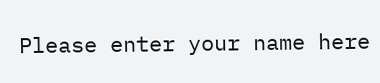Please enter your name here